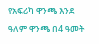የአፍሪካ ዋንጫ እንደ ዓለም ዋንጫ በ4 ዓመት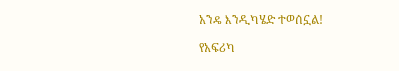አንዴ እንዲካሄድ ተወሰኗል!

የአፍሪካ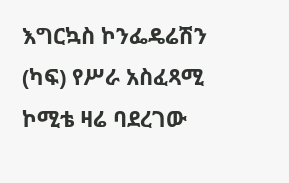እግርኳስ ኮንፌዴሬሽን (ካፍ) የሥራ አስፈጻሚ ኮሚቴ ዛሬ ባደረገው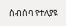ስብሰባ የተለያዩ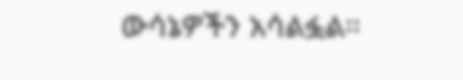ውሳኔዎችን አሳልፏል።